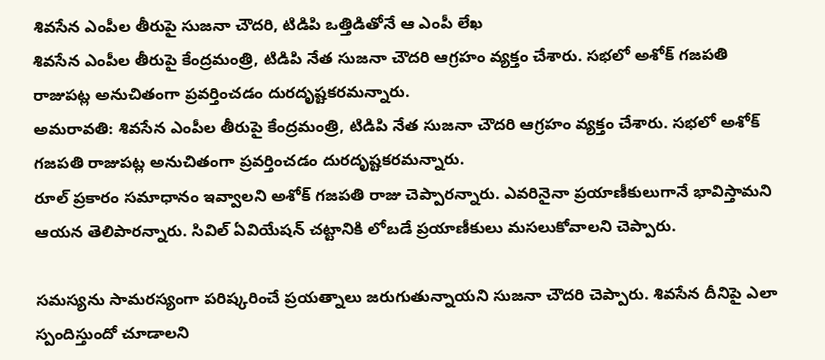శివసేన ఎంపీల తీరుపై సుజనా చౌదరి, టిడిపి ఒత్తిడితోనే ఆ ఎంపీ లేఖ
శివసేన ఎంపీల తీరుపై కేంద్రమంత్రి, టిడిపి నేత సుజనా చౌదరి ఆగ్రహం వ్యక్తం చేశారు. సభలో అశోక్ గజపతి రాజుపట్ల అనుచితంగా ప్రవర్తించడం దురదృష్టకరమన్నారు.
అమరావతి: శివసేన ఎంపీల తీరుపై కేంద్రమంత్రి, టిడిపి నేత సుజనా చౌదరి ఆగ్రహం వ్యక్తం చేశారు. సభలో అశోక్ గజపతి రాజుపట్ల అనుచితంగా ప్రవర్తించడం దురదృష్టకరమన్నారు.
రూల్ ప్రకారం సమాధానం ఇవ్వాలని అశోక్ గజపతి రాజు చెప్పారన్నారు. ఎవరినైనా ప్రయాణీకులుగానే భావిస్తామని ఆయన తెలిపారన్నారు. సివిల్ ఏవియేషన్ చట్టానికి లోబడే ప్రయాణీకులు మసలుకోవాలని చెప్పారు.

సమస్యను సామరస్యంగా పరిష్కరించే ప్రయత్నాలు జరుగుతున్నాయని సుజనా చౌదరి చెప్పారు. శివసేన దీనిపై ఎలా స్పందిస్తుందో చూడాలని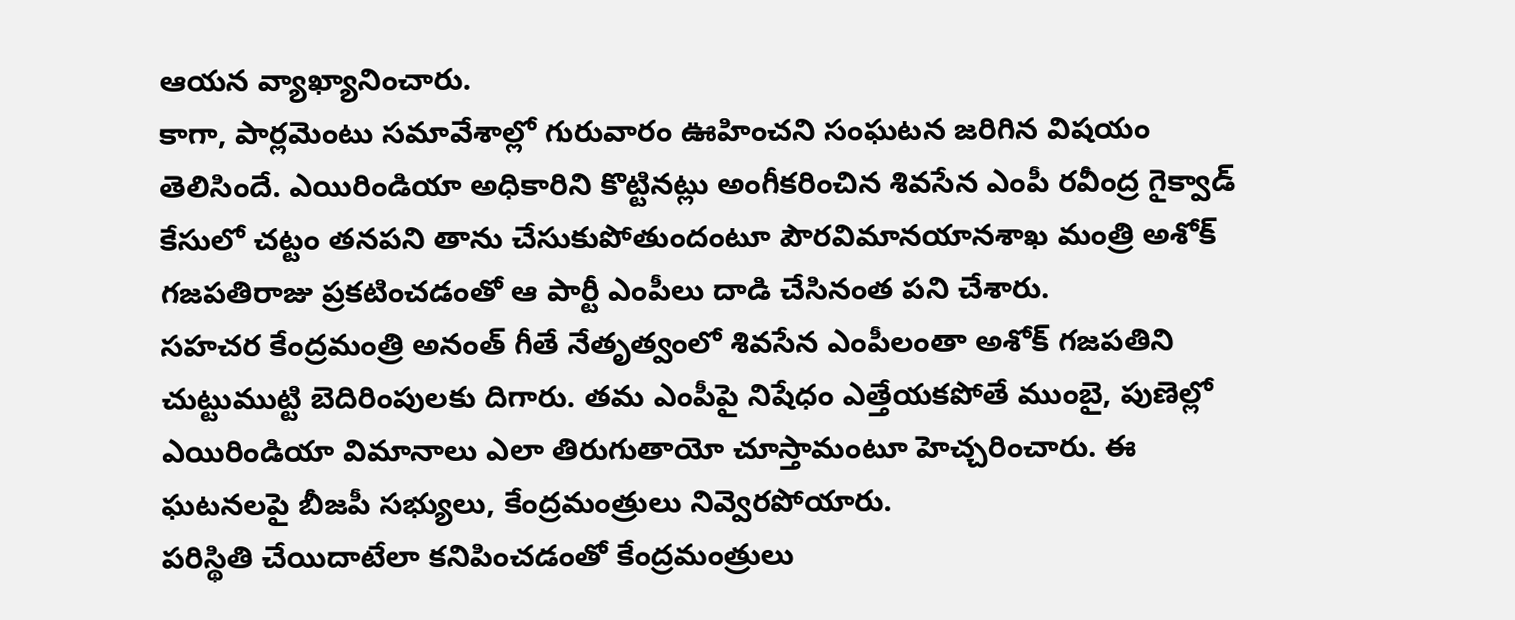ఆయన వ్యాఖ్యానించారు.
కాగా, పార్లమెంటు సమావేశాల్లో గురువారం ఊహించని సంఘటన జరిగిన విషయం తెలిసిందే. ఎయిరిండియా అధికారిని కొట్టినట్లు అంగీకరించిన శివసేన ఎంపీ రవీంద్ర గైక్వాడ్ కేసులో చట్టం తనపని తాను చేసుకుపోతుందంటూ పౌరవిమానయానశాఖ మంత్రి అశోక్ గజపతిరాజు ప్రకటించడంతో ఆ పార్టీ ఎంపీలు దాడి చేసినంత పని చేశారు.
సహచర కేంద్రమంత్రి అనంత్ గీతే నేతృత్వంలో శివసేన ఎంపీలంతా అశోక్ గజపతిని చుట్టుముట్టి బెదిరింపులకు దిగారు. తమ ఎంపీపై నిషేధం ఎత్తేయకపోతే ముంబై, పుణెల్లో ఎయిరిండియా విమానాలు ఎలా తిరుగుతాయో చూస్తామంటూ హెచ్చరించారు. ఈ ఘటనలపై బీజపీ సభ్యులు, కేంద్రమంత్రులు నివ్వెరపోయారు.
పరిస్థితి చేయిదాటేలా కనిపించడంతో కేంద్రమంత్రులు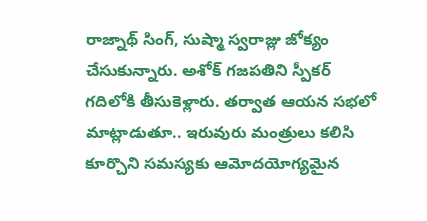రాజ్నాథ్ సింగ్, సుష్మా స్వరాజ్లు జోక్యం చేసుకున్నారు. అశోక్ గజపతిని స్పీకర్ గదిలోకి తీసుకెళ్లారు. తర్వాత ఆయన సభలో మాట్లాడుతూ.. ఇరువురు మంత్రులు కలిసి కూర్చొని సమస్యకు ఆమోదయోగ్యమైన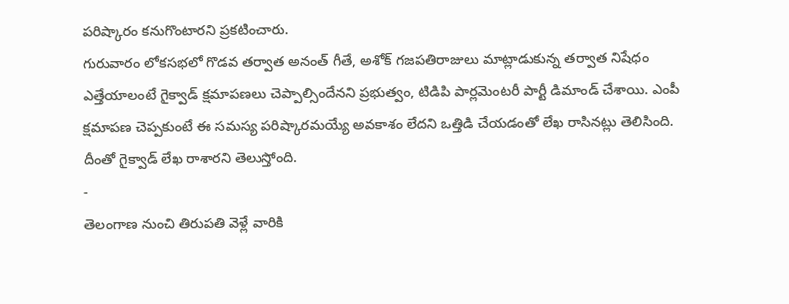పరిష్కారం కనుగొంటారని ప్రకటించారు.
గురువారం లోకసభలో గొడవ తర్వాత అనంత్ గీతే, అశోక్ గజపతిరాజులు మాట్లాడుకున్న తర్వాత నిషేధం ఎత్తేయాలంటే గైక్వాడ్ క్షమాపణలు చెప్పాల్సిందేనని ప్రభుత్వం, టిడిపి పార్లమెంటరీ పార్టీ డిమాండ్ చేశాయి. ఎంపీ క్షమాపణ చెప్పకుంటే ఈ సమస్య పరిష్కారమయ్యే అవకాశం లేదని ఒత్తిడి చేయడంతో లేఖ రాసినట్లు తెలిసింది. దీంతో గైక్వాడ్ లేఖ రాశారని తెలుస్తోంది.
-
తెలంగాణ నుంచి తిరుపతి వెళ్లే వారికి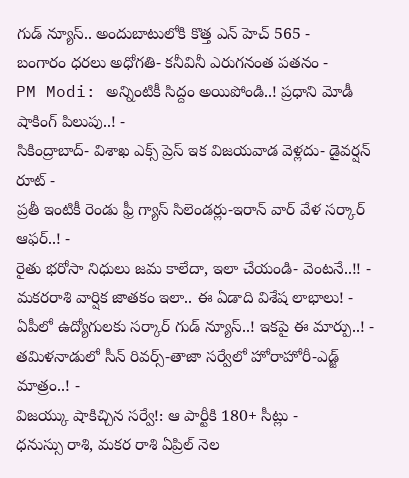గుడ్ న్యూస్.. అందుబాటులోకి కొత్త ఎన్ హెచ్ 565 -
బంగారం ధరలు అధోగతి- కనీవినీ ఎరుగనంత పతనం -
PM Modi: అన్నింటికీ సిద్దం అయిపోండి..! ప్రధాని మోడీ షాకింగ్ పిలుపు..! -
సికింద్రాబాద్- విశాఖ ఎక్స్ ప్రెస్ ఇక విజయవాడ వెళ్లదు- డైవర్షన్ రూట్ -
ప్రతీ ఇంటికీ రెండు ఫ్రీ గ్యాస్ సిలెండర్లు-ఇరాన్ వార్ వేళ సర్కార్ ఆఫర్..! -
రైతు భరోసా నిధులు జమ కాలేదా, ఇలా చేయండి- వెంటనే..!! -
మకరరాశి వార్షిక జాతకం ఇలా.. ఈ ఏడాది విశేష లాభాలు! -
ఏపీలో ఉద్యోగులకు సర్కార్ గుడ్ న్యూస్..! ఇకపై ఈ మార్పు..! -
తమిళనాడులో సీన్ రివర్స్-తాజా సర్వేలో హోరాహోరీ-ఎడ్జ్ మాత్రం..! -
విజయ్కు షాకిచ్చిన సర్వే!: ఆ పార్టీకి 180+ సీట్లు -
ధనుస్సు రాశి, మకర రాశి ఏప్రిల్ నెల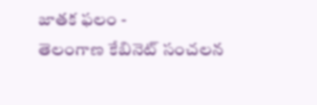జాతక ఫలం -
తెలంగాణ కేబినెట్ సంచలన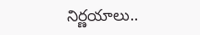నిర్ణయాలు..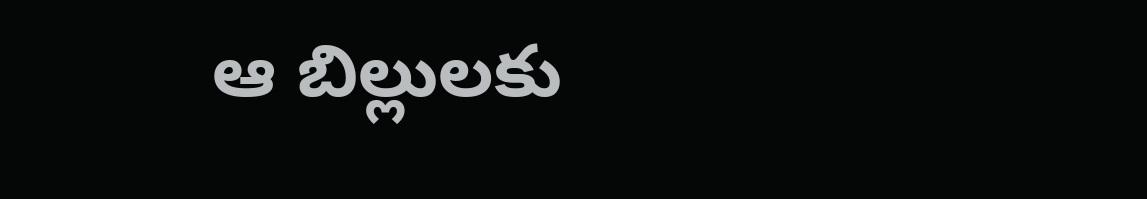ఆ బిల్లులకు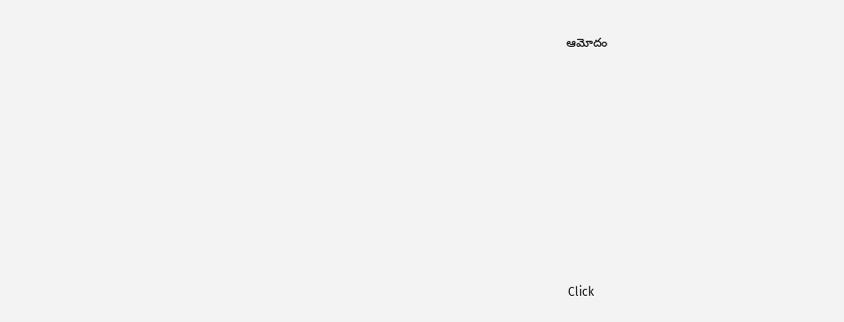ఆమోదం












Click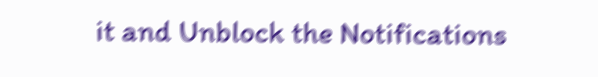it and Unblock the Notifications